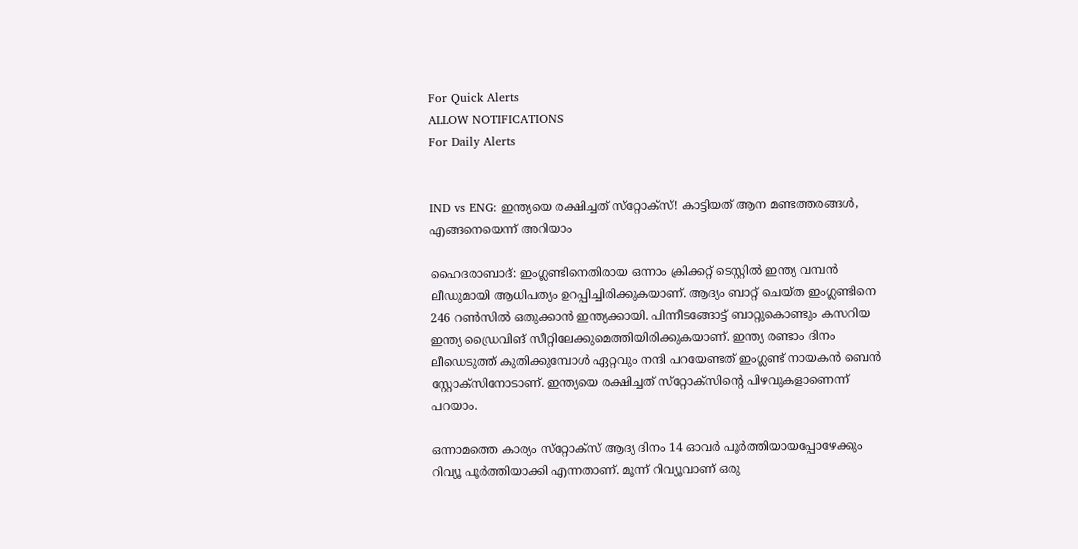For Quick Alerts
ALLOW NOTIFICATIONS
For Daily Alerts


IND vs ENG: ഇന്ത്യയെ രക്ഷിച്ചത് സ്‌റ്റോക്‌സ്! കാട്ടിയത് ആന മണ്ടത്തരങ്ങള്‍, എങ്ങനെയെന്ന് അറിയാം

ഹൈദരാബാദ്: ഇംഗ്ലണ്ടിനെതിരായ ഒന്നാം ക്രിക്കറ്റ് ടെസ്റ്റില്‍ ഇന്ത്യ വമ്പന്‍ ലീഡുമായി ആധിപത്യം ഉറപ്പിച്ചിരിക്കുകയാണ്. ആദ്യം ബാറ്റ് ചെയ്ത ഇംഗ്ലണ്ടിനെ 246 റണ്‍സില്‍ ഒതുക്കാന്‍ ഇന്ത്യക്കായി. പിന്നീടങ്ങോട്ട് ബാറ്റുകൊണ്ടും കസറിയ ഇന്ത്യ ഡ്രൈവിങ് സീറ്റിലേക്കുമെത്തിയിരിക്കുകയാണ്. ഇന്ത്യ രണ്ടാം ദിനം ലീഡെടുത്ത് കുതിക്കുമ്പോള്‍ ഏറ്റവും നന്ദി പറയേണ്ടത് ഇംഗ്ലണ്ട് നായകന്‍ ബെന്‍ സ്റ്റോക്‌സിനോടാണ്. ഇന്ത്യയെ രക്ഷിച്ചത് സ്‌റ്റോക്‌സിന്റെ പിഴവുകളാണെന്ന് പറയാം.

ഒന്നാമത്തെ കാര്യം സ്‌റ്റോക്‌സ് ആദ്യ ദിനം 14 ഓവര്‍ പൂര്‍ത്തിയായപ്പോഴേക്കും റിവ്യൂ പൂര്‍ത്തിയാക്കി എന്നതാണ്. മൂന്ന് റിവ്യൂവാണ് ഒരു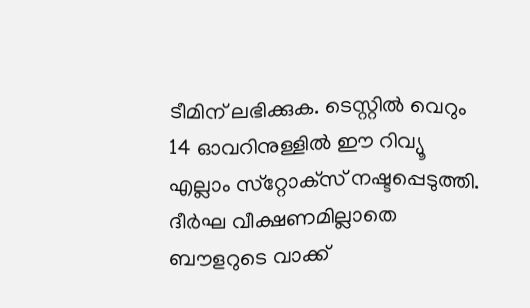ടീമിന് ലഭിക്കുക. ടെസ്റ്റില്‍ വെറും 14 ഓവറിനുള്ളില്‍ ഈ റിവ്യൂ എല്ലാം സ്‌റ്റോക്‌സ് നഷ്ടപ്പെടുത്തി. ദീര്‍ഘ വീക്ഷണമില്ലാതെ ബൗളറുടെ വാക്ക്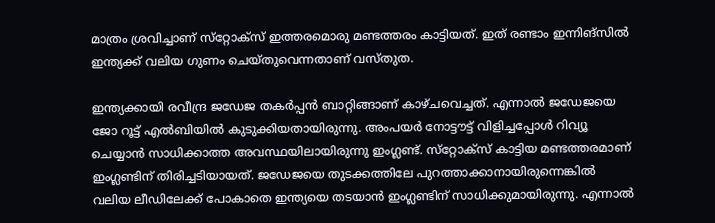മാത്രം ശ്രവിച്ചാണ് സ്‌റ്റോക്‌സ് ഇത്തരമൊരു മണ്ടത്തരം കാട്ടിയത്. ഇത് രണ്ടാം ഇന്നിങ്‌സില്‍ ഇന്ത്യക്ക് വലിയ ഗുണം ചെയ്തുവെന്നതാണ് വസ്തുത.

ഇന്ത്യക്കായി രവീന്ദ്ര ജഡേജ തകര്‍പ്പന്‍ ബാറ്റിങ്ങാണ് കാഴ്ചവെച്ചത്. എന്നാല്‍ ജഡേജയെ ജോ റൂട്ട് എല്‍ബിയില്‍ കുടുക്കിയതായിരുന്നു. അംപയര്‍ നോട്ടൗട്ട് വിളിച്ചപ്പോള്‍ റിവ്യൂ ചെയ്യാന്‍ സാധിക്കാത്ത അവസ്ഥയിലായിരുന്നു ഇംഗ്ലണ്ട്. സ്‌റ്റോക്‌സ് കാട്ടിയ മണ്ടത്തരമാണ് ഇംഗ്ലണ്ടിന് തിരിച്ചടിയായത്. ജഡേജയെ തുടക്കത്തിലേ പുറത്താക്കാനായിരുന്നെങ്കില്‍ വലിയ ലീഡിലേക്ക് പോകാതെ ഇന്ത്യയെ തടയാന്‍ ഇംഗ്ലണ്ടിന് സാധിക്കുമായിരുന്നു. എന്നാല്‍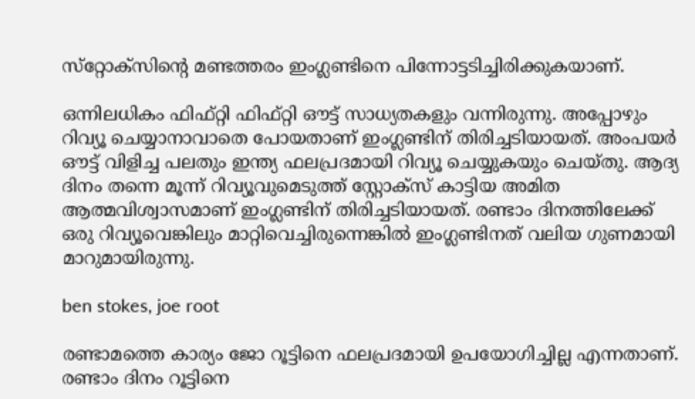സ്‌റ്റോക്‌സിന്റെ മണ്ടത്തരം ഇംഗ്ലണ്ടിനെ പിന്നോട്ടടിച്ചിരിക്കുകയാണ്.

ഒന്നിലധികം ഫിഫ്റ്റി ഫിഫ്റ്റി ഔട്ട് സാധ്യതകളും വന്നിരുന്നു. അപ്പോഴും റിവ്യൂ ചെയ്യാനാവാതെ പോയതാണ് ഇംഗ്ലണ്ടിന് തിരിച്ചടിയായത്. അംപയര്‍ ഔട്ട് വിളിച്ച പലതും ഇന്ത്യ ഫലപ്രദമായി റിവ്യൂ ചെയ്യുകയും ചെയ്തു. ആദ്യ ദിനം തന്നെ മൂന്ന് റിവ്യൂവുമെടുത്ത് സ്റ്റോക്‌സ് കാട്ടിയ അമിത ആത്മവിശ്വാസമാണ് ഇംഗ്ലണ്ടിന് തിരിച്ചടിയായത്. രണ്ടാം ദിനത്തിലേക്ക് ഒരു റിവ്യൂവെങ്കിലും മാറ്റിവെച്ചിരുന്നെങ്കില്‍ ഇംഗ്ലണ്ടിനത് വലിയ ഗുണമായി മാറുമായിരുന്നു.

ben stokes, joe root

രണ്ടാമത്തെ കാര്യം ജോ റൂട്ടിനെ ഫലപ്രദമായി ഉപയോഗിച്ചില്ല എന്നതാണ്. രണ്ടാം ദിനം റൂട്ടിനെ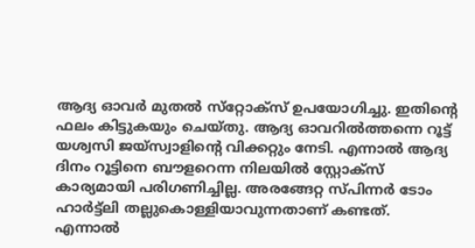ആദ്യ ഓവര്‍ മുതല്‍ സ്‌റ്റോക്‌സ് ഉപയോഗിച്ചു. ഇതിന്റെ ഫലം കിട്ടുകയും ചെയ്തു. ആദ്യ ഓവറില്‍ത്തന്നെ റൂട്ട് യശ്വസി ജയ്‌സ്വാളിന്റെ വിക്കറ്റും നേടി. എന്നാല്‍ ആദ്യ ദിനം റൂട്ടിനെ ബൗളറെന്ന നിലയില്‍ സ്റ്റോക്‌സ് കാര്യമായി പരിഗണിച്ചില്ല. അരങ്ങേറ്റ സ്പിന്നര്‍ ടോം ഹാര്‍ട്ട്‌ലി തല്ലുകൊള്ളിയാവുന്നതാണ് കണ്ടത്. എന്നാല്‍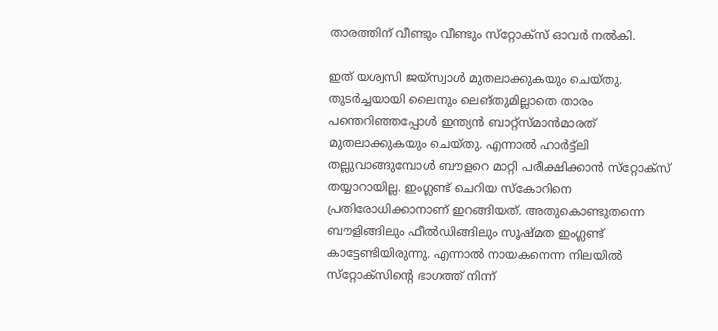താരത്തിന് വീണ്ടും വീണ്ടും സ്‌റ്റോക്‌സ് ഓവര്‍ നല്‍കി.

ഇത് യശ്വസി ജയ്‌സ്വാള്‍ മുതലാക്കുകയും ചെയ്തു. തുടര്‍ച്ചയായി ലൈനും ലെങ്തുമില്ലാതെ താരം പന്തെറിഞ്ഞപ്പോള്‍ ഇന്ത്യന്‍ ബാറ്റ്‌സ്മാന്‍മാരത് മുതലാക്കുകയും ചെയ്തു. എന്നാല്‍ ഹാര്‍ട്ട്‌ലി തല്ലുവാങ്ങുമ്പോള്‍ ബൗളറെ മാറ്റി പരീക്ഷിക്കാന്‍ സ്‌റ്റോക്‌സ് തയ്യാറായില്ല. ഇംഗ്ലണ്ട് ചെറിയ സ്‌കോറിനെ പ്രതിരോധിക്കാനാണ് ഇറങ്ങിയത്. അതുകൊണ്ടുതന്നെ ബൗളിങ്ങിലും ഫീല്‍ഡിങ്ങിലും സൂഷ്മത ഇംഗ്ലണ്ട് കാട്ടേണ്ടിയിരുന്നു. എന്നാല്‍ നായകനെന്ന നിലയില്‍ സ്‌റ്റോക്‌സിന്റെ ഭാഗത്ത് നിന്ന്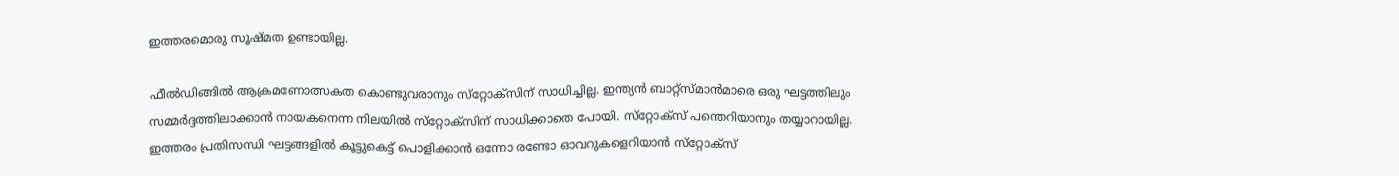ഇത്തരമൊരു സൂഷ്മത ഉണ്ടായില്ല.

ഫീല്‍ഡിങ്ങില്‍ ആക്രമണോത്സകത കൊണ്ടുവരാനും സ്‌റ്റോക്‌സിന് സാധിച്ചില്ല. ഇന്ത്യന്‍ ബാറ്റ്‌സ്മാന്‍മാരെ ഒരു ഘട്ടത്തിലും സമ്മര്‍ദ്ദത്തിലാക്കാന്‍ നായകനെന്ന നിലയില്‍ സ്‌റ്റോക്‌സിന് സാധിക്കാതെ പോയി. സ്‌റ്റോക്‌സ് പന്തെറിയാനും തയ്യാറായില്ല. ഇത്തരം പ്രതിസന്ധി ഘട്ടങ്ങളില്‍ കൂട്ടുകെട്ട് പൊളിക്കാന്‍ ഒന്നോ രണ്ടോ ഓവറുകളെറിയാന്‍ സ്‌റ്റോക്‌സ്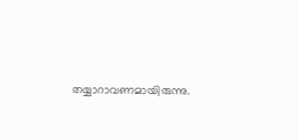തയ്യാറാവണമായിരുന്നു.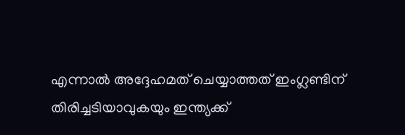എന്നാല്‍ അദ്ദേഹമത് ചെയ്യാത്തത് ഇംഗ്ലണ്ടിന് തിരിച്ചടിയാവുകയും ഇന്ത്യക്ക്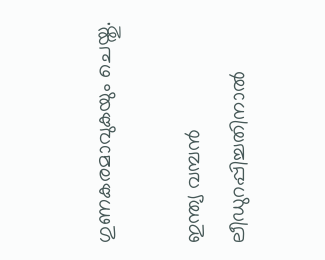ഗുണകരമാവുകയും ചെയ്തു.

ഇന്ത്യ വമ്പന്‍ ലീഡുറപ്പിച്ചതിനാല്‍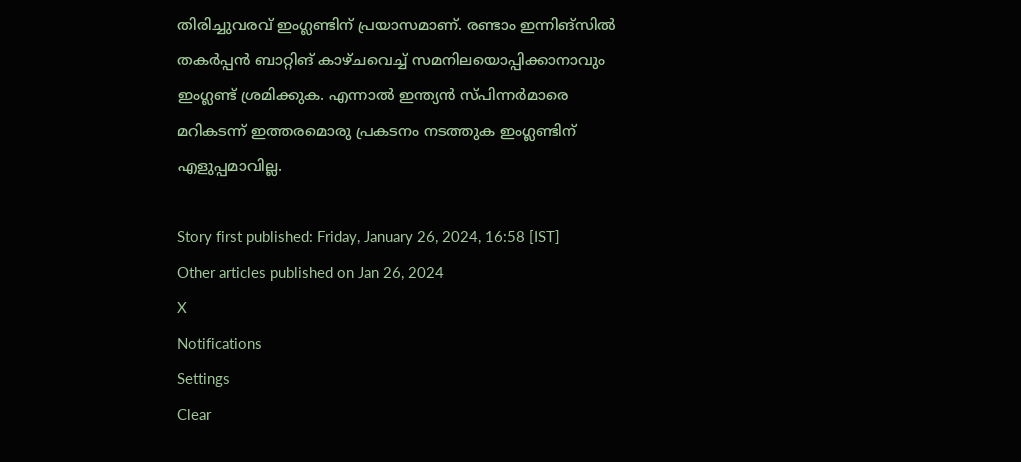തിരിച്ചുവരവ് ഇംഗ്ലണ്ടിന് പ്രയാസമാണ്. രണ്ടാം ഇന്നിങ്‌സില്‍ തകര്‍പ്പന്‍ ബാറ്റിങ് കാഴ്ചവെച്ച് സമനിലയൊപ്പിക്കാനാവും ഇംഗ്ലണ്ട് ശ്രമിക്കുക. എന്നാല്‍ ഇന്ത്യന്‍ സ്പിന്നര്‍മാരെ മറികടന്ന് ഇത്തരമൊരു പ്രകടനം നടത്തുക ഇംഗ്ലണ്ടിന് എളുപ്പമാവില്ല.

Story first published: Friday, January 26, 2024, 16:58 [IST]
Other articles published on Jan 26, 2024
X
Notifications
Settings
Clear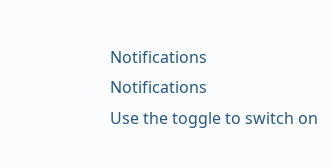Notifications
Notifications
Use the toggle to switch on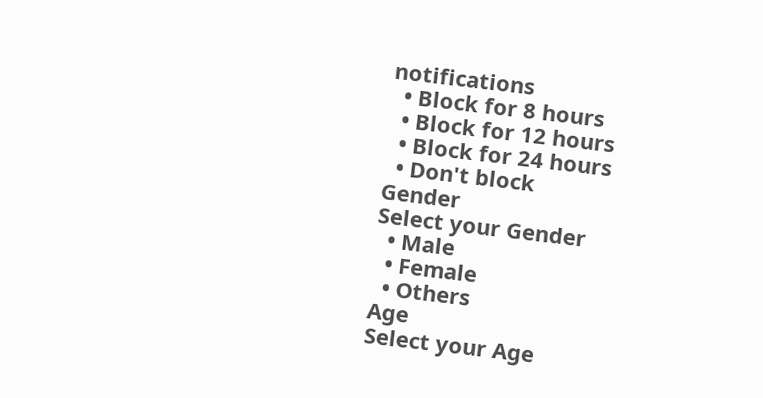notifications
  • Block for 8 hours
  • Block for 12 hours
  • Block for 24 hours
  • Don't block
Gender
Select your Gender
  • Male
  • Female
  • Others
Age
Select your Age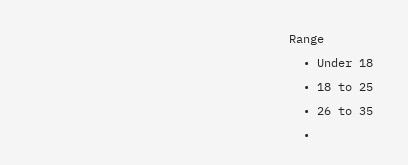Range
  • Under 18
  • 18 to 25
  • 26 to 35
  •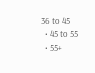36 to 45
  • 45 to 55
  • 55+